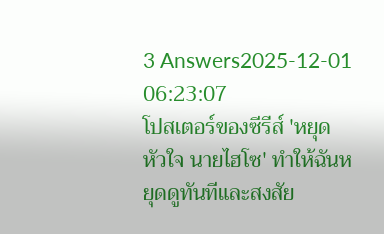3 Answers2025-12-01 06:23:07
โปสเตอร์ของซีรีส์ 'หยุดหัวใจ นายไฮโซ' ทำให้ฉันหยุดดูทันทีและสงสัย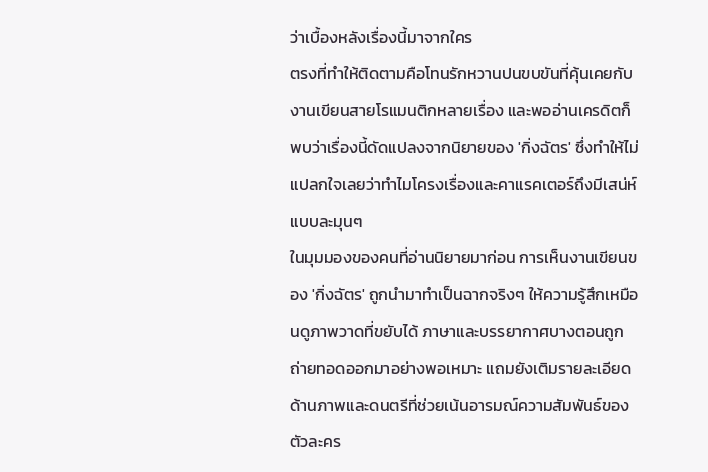ว่าเบื้องหลังเรื่องนี้มาจากใคร
ตรงที่ทำให้ติดตามคือโทนรักหวานปนขบขันที่คุ้นเคยกับงานเขียนสายโรแมนติกหลายเรื่อง และพออ่านเครดิตก็พบว่าเรื่องนี้ดัดแปลงจากนิยายของ 'กิ่งฉัตร' ซึ่งทำให้ไม่แปลกใจเลยว่าทำไมโครงเรื่องและคาแรคเตอร์ถึงมีเสน่ห์แบบละมุนๆ
ในมุมมองของคนที่อ่านนิยายมาก่อน การเห็นงานเขียนของ 'กิ่งฉัตร' ถูกนำมาทำเป็นฉากจริงๆ ให้ความรู้สึกเหมือนดูภาพวาดที่ขยับได้ ภาษาและบรรยากาศบางตอนถูกถ่ายทอดออกมาอย่างพอเหมาะ แถมยังเติมรายละเอียดด้านภาพและดนตรีที่ช่วยเน้นอารมณ์ความสัมพันธ์ของตัวละคร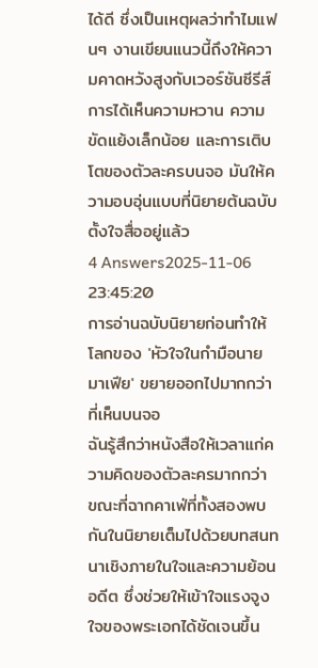ได้ดี ซึ่งเป็นเหตุผลว่าทำไมแฟนๆ งานเขียนแนวนี้ถึงให้ความคาดหวังสูงกับเวอร์ชันซีรีส์ การได้เห็นความหวาน ความขัดแย้งเล็กน้อย และการเติบโตของตัวละครบนจอ มันให้ความอบอุ่นแบบที่นิยายต้นฉบับตั้งใจสื่ออยู่แล้ว
4 Answers2025-11-06 23:45:20
การอ่านฉบับนิยายก่อนทำให้โลกของ 'หัวใจในกํามือนายมาเฟีย' ขยายออกไปมากกว่าที่เห็นบนจอ
ฉันรู้สึกว่าหนังสือให้เวลาแก่ความคิดของตัวละครมากกว่า ขณะที่ฉากคาเฟ่ที่ทั้งสองพบกันในนิยายเต็มไปด้วยบทสนทนาเชิงภายในใจและความย้อนอดีต ซึ่งช่วยให้เข้าใจแรงจูงใจของพระเอกได้ชัดเจนขึ้น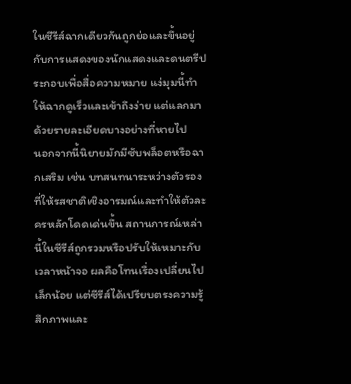ในซีรีส์ฉากเดียวกันถูกย่อและขึ้นอยู่กับการแสดงของนักแสดงและดนตรีประกอบเพื่อสื่อความหมาย แง่มุมนี้ทำให้ฉากดูเร็วและเข้าถึงง่าย แต่แลกมาด้วยรายละเอียดบางอย่างที่หายไป
นอกจากนี้นิยายมักมีซับพล็อตหรือฉากเสริม เช่น บทสนทนาระหว่างตัวรองที่ให้รสชาติเชิงอารมณ์และทำให้ตัวละครหลักโดดเด่นขึ้น สถานการณ์เหล่านี้ในซีรีส์ถูกรวมหรือปรับให้เหมาะกับเวลาหน้าจอ ผลคือโทนเรื่องเปลี่ยนไปเล็กน้อย แต่ซีรีส์ได้เปรียบตรงความรู้สึกภาพและ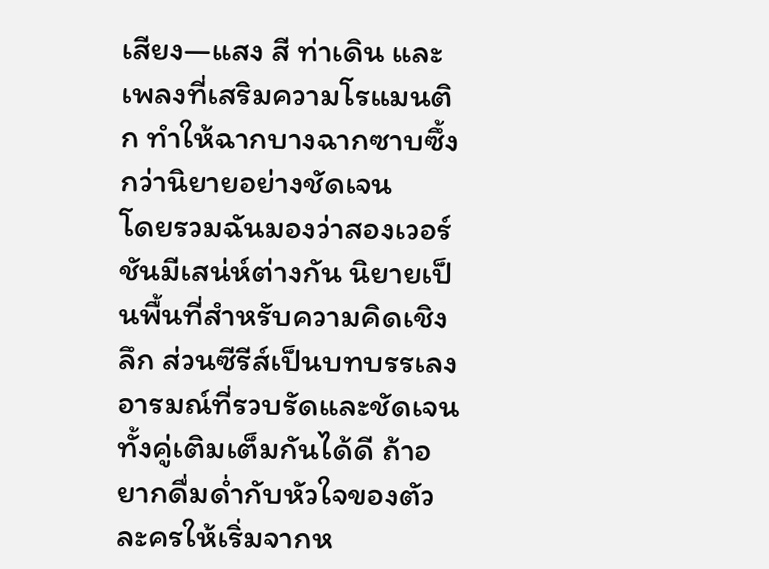เสียง—แสง สี ท่าเดิน และเพลงที่เสริมความโรแมนติก ทำให้ฉากบางฉากซาบซึ้งกว่านิยายอย่างชัดเจน
โดยรวมฉันมองว่าสองเวอร์ชันมีเสน่ห์ต่างกัน นิยายเป็นพื้นที่สำหรับความคิดเชิงลึก ส่วนซีรีส์เป็นบทบรรเลงอารมณ์ที่รวบรัดและชัดเจน ทั้งคู่เติมเต็มกันได้ดี ถ้าอยากดื่มด่ำกับหัวใจของตัวละครให้เริ่มจากห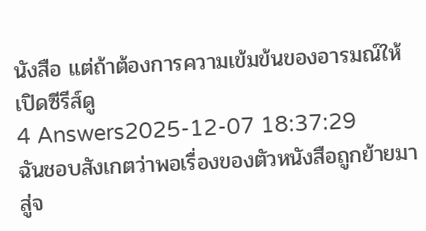นังสือ แต่ถ้าต้องการความเข้มข้นของอารมณ์ให้เปิดซีรีส์ดู
4 Answers2025-12-07 18:37:29
ฉันชอบสังเกตว่าพอเรื่องของตัวหนังสือถูกย้ายมาสู่จ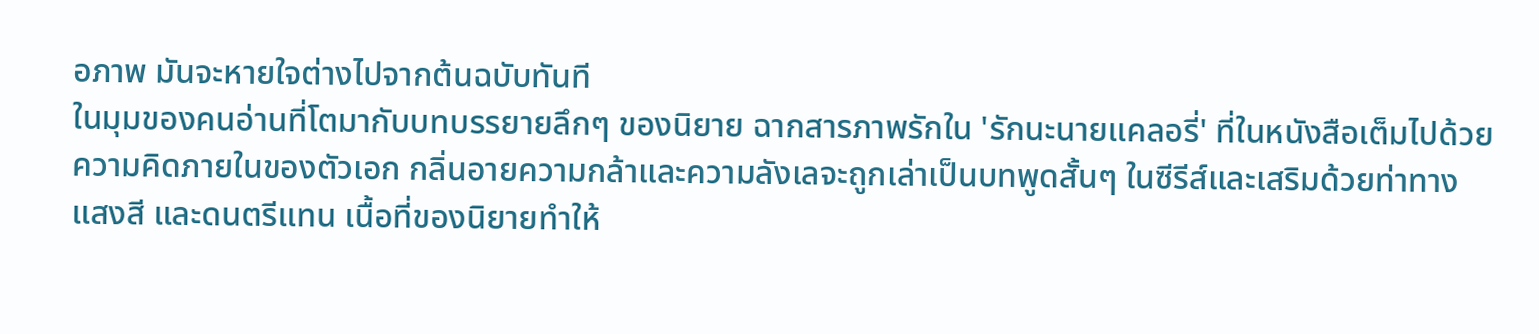อภาพ มันจะหายใจต่างไปจากต้นฉบับทันที
ในมุมของคนอ่านที่โตมากับบทบรรยายลึกๆ ของนิยาย ฉากสารภาพรักใน 'รักนะนายแคลอรี่' ที่ในหนังสือเต็มไปด้วยความคิดภายในของตัวเอก กลิ่นอายความกล้าและความลังเลจะถูกเล่าเป็นบทพูดสั้นๆ ในซีรีส์และเสริมด้วยท่าทาง แสงสี และดนตรีแทน เนื้อที่ของนิยายทำให้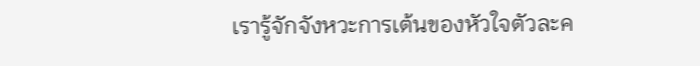เรารู้จักจังหวะการเต้นของหัวใจตัวละค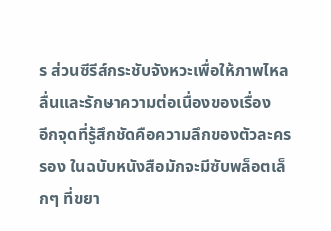ร ส่วนซีรีส์กระชับจังหวะเพื่อให้ภาพไหลลื่นและรักษาความต่อเนื่องของเรื่อง
อีกจุดที่รู้สึกชัดคือความลึกของตัวละครรอง ในฉบับหนังสือมักจะมีซับพล็อตเล็กๆ ที่ขยา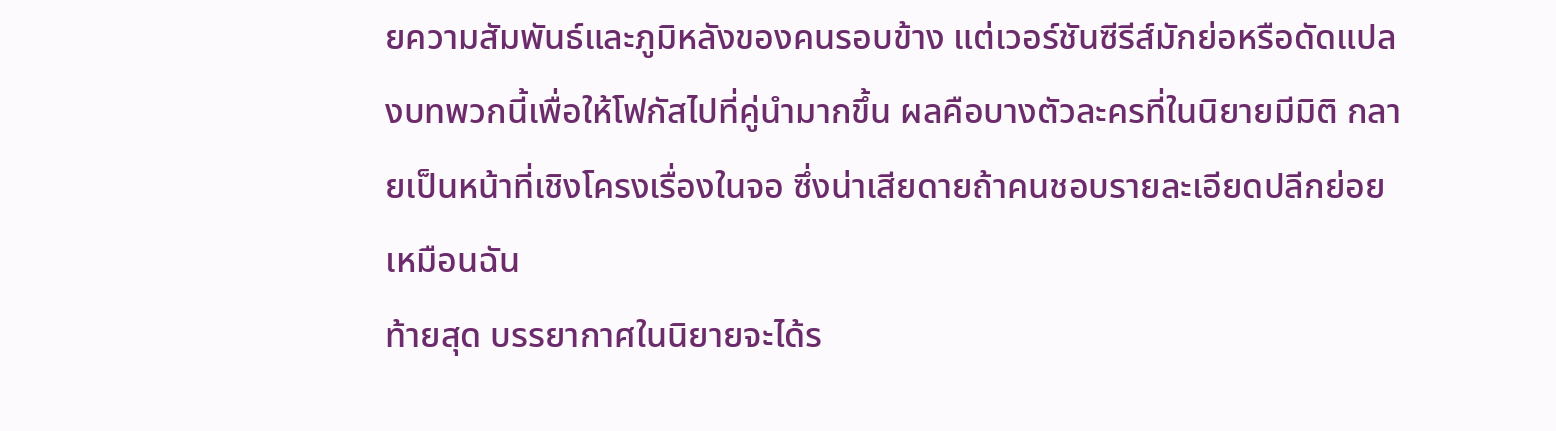ยความสัมพันธ์และภูมิหลังของคนรอบข้าง แต่เวอร์ชันซีรีส์มักย่อหรือดัดแปลงบทพวกนี้เพื่อให้โฟกัสไปที่คู่นำมากขึ้น ผลคือบางตัวละครที่ในนิยายมีมิติ กลายเป็นหน้าที่เชิงโครงเรื่องในจอ ซึ่งน่าเสียดายถ้าคนชอบรายละเอียดปลีกย่อยเหมือนฉัน
ท้ายสุด บรรยากาศในนิยายจะได้ร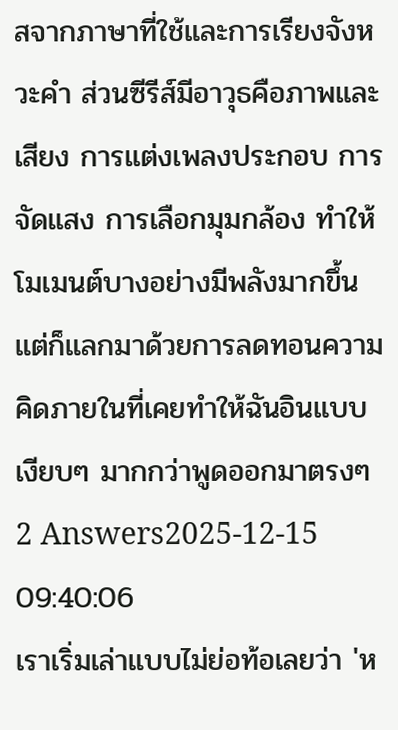สจากภาษาที่ใช้และการเรียงจังหวะคำ ส่วนซีรีส์มีอาวุธคือภาพและเสียง การแต่งเพลงประกอบ การจัดแสง การเลือกมุมกล้อง ทำให้โมเมนต์บางอย่างมีพลังมากขึ้น แต่ก็แลกมาด้วยการลดทอนความคิดภายในที่เคยทำให้ฉันอินแบบเงียบๆ มากกว่าพูดออกมาตรงๆ
2 Answers2025-12-15 09:40:06
เราเริ่มเล่าแบบไม่ย่อท้อเลยว่า 'ห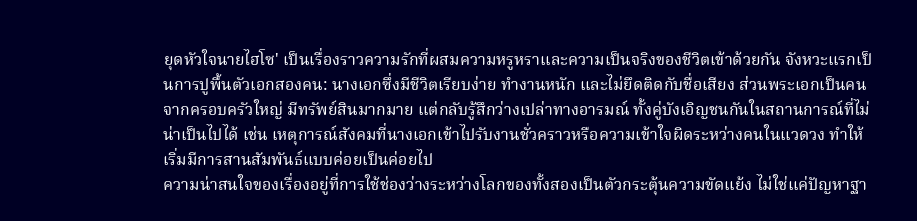ยุดหัวใจนายไฮโซ' เป็นเรื่องราวความรักที่ผสมความหรูหราและความเป็นจริงของชีวิตเข้าด้วยกัน จังหวะแรกเป็นการปูพื้นตัวเอกสองคน: นางเอกซึ่งมีชีวิตเรียบง่าย ทำงานหนัก และไม่ยึดติดกับชื่อเสียง ส่วนพระเอกเป็นคนจากครอบครัวใหญ่ มีทรัพย์สินมากมาย แต่กลับรู้สึกว่างเปล่าทางอารมณ์ ทั้งคู่บังเอิญชนกันในสถานการณ์ที่ไม่น่าเป็นไปได้ เช่น เหตุการณ์สังคมที่นางเอกเข้าไปรับงานชั่วคราวหรือความเข้าใจผิดระหว่างคนในแวดวง ทำให้เริ่มมีการสานสัมพันธ์แบบค่อยเป็นค่อยไป
ความน่าสนใจของเรื่องอยู่ที่การใช้ช่องว่างระหว่างโลกของทั้งสองเป็นตัวกระตุ้นความขัดแย้ง ไม่ใช่แค่ปัญหาฐา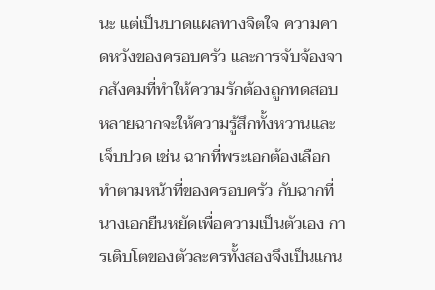นะ แต่เป็นบาดแผลทางจิตใจ ความคาดหวังของครอบครัว และการจับจ้องจากสังคมที่ทำให้ความรักต้องถูกทดสอบ หลายฉากจะให้ความรู้สึกทั้งหวานและเจ็บปวด เช่น ฉากที่พระเอกต้องเลือกทำตามหน้าที่ของครอบครัว กับฉากที่นางเอกยืนหยัดเพื่อความเป็นตัวเอง การเติบโตของตัวละครทั้งสองจึงเป็นแกน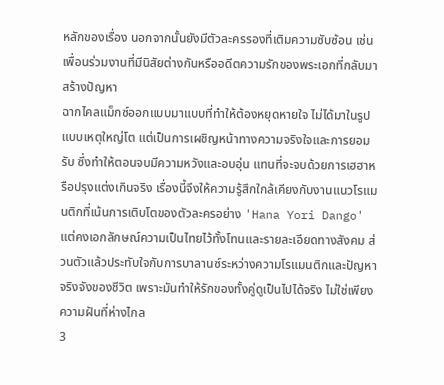หลักของเรื่อง นอกจากนั้นยังมีตัวละครรองที่เติมความซับซ้อน เช่น เพื่อนร่วมงานที่มีนิสัยต่างกันหรืออดีตความรักของพระเอกที่กลับมาสร้างปัญหา
ฉากไคลแม็กซ์ออกแบบมาแบบที่ทำให้ต้องหยุดหายใจ ไม่ได้มาในรูปแบบเหตุใหญ่โต แต่เป็นการเผชิญหน้าทางความจริงใจและการยอมรับ ซึ่งทำให้ตอนจบมีความหวังและอบอุ่น แทนที่จะจบด้วยการเฮฮาหรือปรุงแต่งเกินจริง เรื่องนี้จึงให้ความรู้สึกใกล้เคียงกับงานแนวโรแมนติกที่เน้นการเติบโตของตัวละครอย่าง 'Hana Yori Dango' แต่คงเอกลักษณ์ความเป็นไทยไว้ทั้งโทนและรายละเอียดทางสังคม ส่วนตัวแล้วประทับใจกับการบาลานซ์ระหว่างความโรแมนติกและปัญหาจริงจังของชีวิต เพราะมันทำให้รักของทั้งคู่ดูเป็นไปได้จริง ไม่ใช่เพียงความฝันที่ห่างไกล
3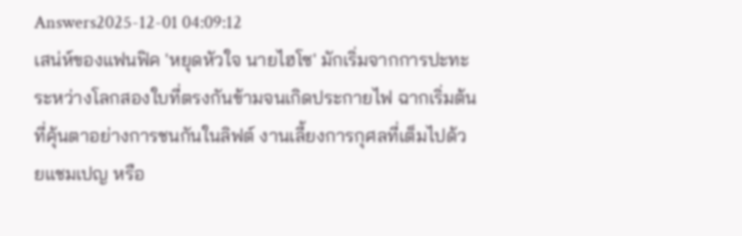Answers2025-12-01 04:09:12
เสน่ห์ของแฟนฟิค 'หยุดหัวใจ นายไฮโซ' มักเริ่มจากการปะทะระหว่างโลกสองใบที่ตรงกันข้ามจนเกิดประกายไฟ ฉากเริ่มต้นที่คุ้นตาอย่างการชนกันในลิฟต์ งานเลี้ยงการกุศลที่เต็มไปด้วยแชมเปญ หรือ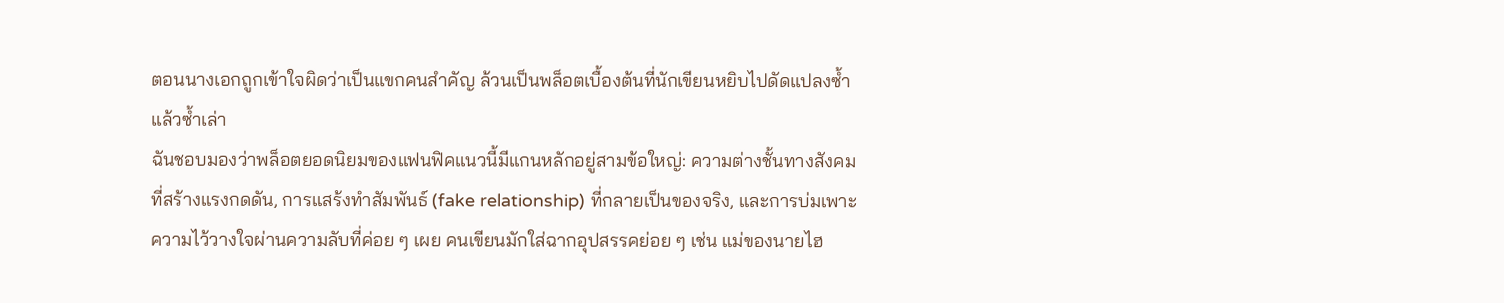ตอนนางเอกถูกเข้าใจผิดว่าเป็นแขกคนสำคัญ ล้วนเป็นพล็อตเบื้องต้นที่นักเขียนหยิบไปดัดแปลงซ้ำแล้วซ้ำเล่า
ฉันชอบมองว่าพล็อตยอดนิยมของแฟนฟิคแนวนี้มีแกนหลักอยู่สามข้อใหญ่: ความต่างชั้นทางสังคมที่สร้างแรงกดดัน, การแสร้งทำสัมพันธ์ (fake relationship) ที่กลายเป็นของจริง, และการบ่มเพาะความไว้วางใจผ่านความลับที่ค่อย ๆ เผย คนเขียนมักใส่ฉากอุปสรรคย่อย ๆ เช่น แม่ของนายไฮ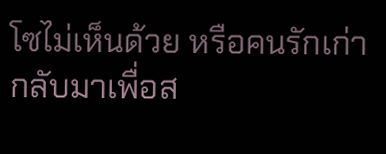โซไม่เห็นด้วย หรือคนรักเก่ากลับมาเพื่อส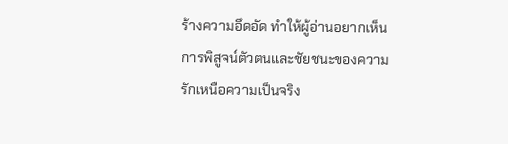ร้างความอึดอัด ทำให้ผู้อ่านอยากเห็นการพิสูจน์ตัวตนและชัยชนะของความรักเหนือความเป็นจริง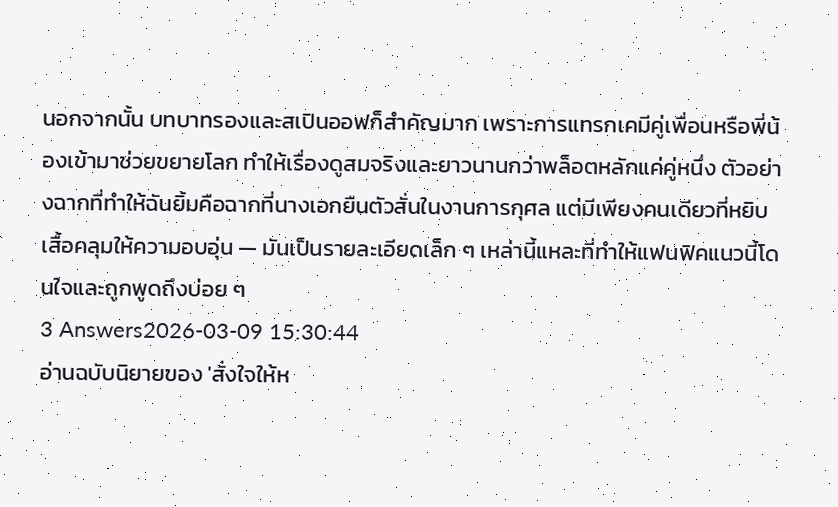นอกจากนั้น บทบาทรองและสเปินออฟก็สำคัญมาก เพราะการแทรกเคมีคู่เพื่อนหรือพี่น้องเข้ามาช่วยขยายโลก ทำให้เรื่องดูสมจริงและยาวนานกว่าพล็อตหลักแค่คู่หนึ่ง ตัวอย่างฉากที่ทำให้ฉันยิ้มคือฉากที่นางเอกยืนตัวสั่นในงานการกุศล แต่มีเพียงคนเดียวที่หยิบเสื้อคลุมให้ความอบอุ่น — มันเป็นรายละเอียดเล็ก ๆ เหล่านี้แหละที่ทำให้แฟนฟิคแนวนี้โดนใจและถูกพูดถึงบ่อย ๆ
3 Answers2026-03-09 15:30:44
อ่านฉบับนิยายของ 'สั่งใจให้ห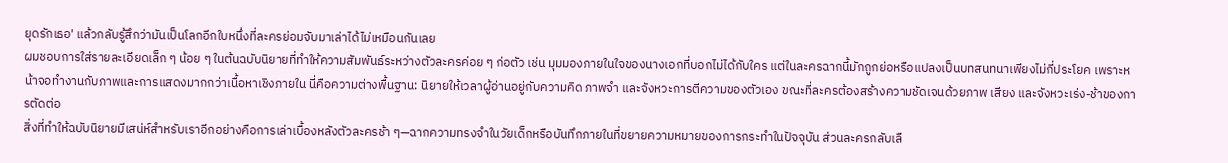ยุดรักเธอ' แล้วกลับรู้สึกว่ามันเป็นโลกอีกใบหนึ่งที่ละครย่อมจับมาเล่าได้ไม่เหมือนกันเลย
ผมชอบการใส่รายละเอียดเล็ก ๆ น้อย ๆ ในต้นฉบับนิยายที่ทำให้ความสัมพันธ์ระหว่างตัวละครค่อย ๆ ก่อตัว เช่น มุมมองภายในใจของนางเอกที่บอกไม่ได้กับใคร แต่ในละครฉากนี้มักถูกย่อหรือแปลงเป็นบทสนทนาเพียงไม่กี่ประโยค เพราะหน้าจอทำงานกับภาพและการแสดงมากกว่าเนื้อหาเชิงภายใน นี่คือความต่างพื้นฐาน: นิยายให้เวลาผู้อ่านอยู่กับความคิด ภาพจำ และจังหวะการตีความของตัวเอง ขณะที่ละครต้องสร้างความชัดเจนด้วยภาพ เสียง และจังหวะเร่ง-ช้าของการตัดต่อ
สิ่งที่ทำให้ฉบับนิยายมีเสน่ห์สำหรับเราอีกอย่างคือการเล่าเบื้องหลังตัวละครช้า ๆ—ฉากความทรงจำในวัยเด็กหรือบันทึกภายในที่ขยายความหมายของการกระทำในปัจจุบัน ส่วนละครกลับเลื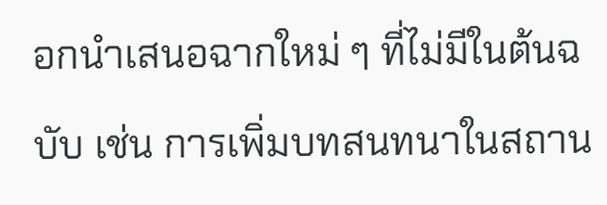อกนำเสนอฉากใหม่ ๆ ที่ไม่มีในต้นฉบับ เช่น การเพิ่มบทสนทนาในสถาน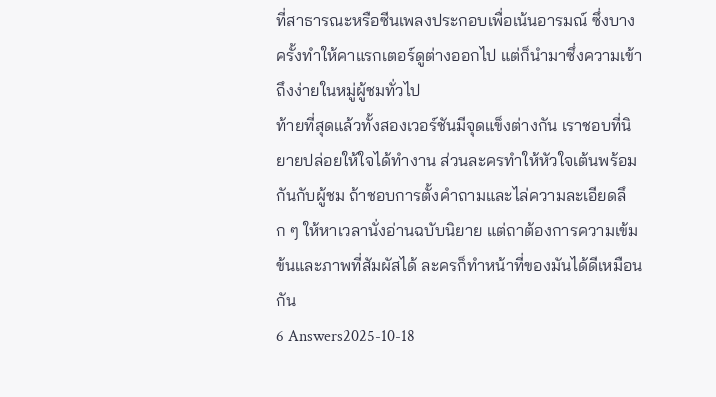ที่สาธารณะหรือซีนเพลงประกอบเพื่อเน้นอารมณ์ ซึ่งบางครั้งทำให้คาแรกเตอร์ดูต่างออกไป แต่ก็นำมาซึ่งความเข้าถึงง่ายในหมู่ผู้ชมทั่วไป
ท้ายที่สุดแล้วทั้งสองเวอร์ชันมีจุดแข็งต่างกัน เราชอบที่นิยายปล่อยให้ใจได้ทำงาน ส่วนละครทำให้หัวใจเต้นพร้อมกันกับผู้ชม ถ้าชอบการตั้งคำถามและไล่ความละเอียดลึก ๆ ให้หาเวลานั่งอ่านฉบับนิยาย แต่ถาต้องการความเข้มข้นและภาพที่สัมผัสได้ ละครก็ทำหน้าที่ของมันได้ดีเหมือนกัน
6 Answers2025-10-18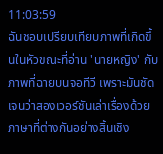11:03:59
ฉันชอบเปรียบเทียบภาพที่เกิดขึ้นในหัวขณะที่อ่าน 'นายหญิง' กับภาพที่ฉายบนจอทีวี เพราะมันชัดเจนว่าสองเวอร์ชันเล่าเรื่องด้วยภาษาที่ต่างกันอย่างสิ้นเชิง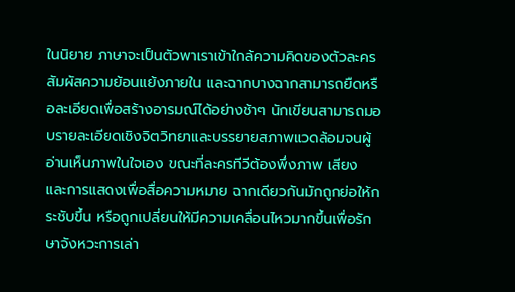ในนิยาย ภาษาจะเป็นตัวพาเราเข้าใกล้ความคิดของตัวละคร สัมผัสความย้อนแย้งภายใน และฉากบางฉากสามารถยืดหรือละเอียดเพื่อสร้างอารมณ์ได้อย่างช้าๆ นักเขียนสามารถมอบรายละเอียดเชิงจิตวิทยาและบรรยายสภาพแวดล้อมจนผู้อ่านเห็นภาพในใจเอง ขณะที่ละครทีวีต้องพึ่งภาพ เสียง และการแสดงเพื่อสื่อความหมาย ฉากเดียวกันมักถูกย่อให้กระชับขึ้น หรือถูกเปลี่ยนให้มีความเคลื่อนไหวมากขึ้นเพื่อรักษาจังหวะการเล่า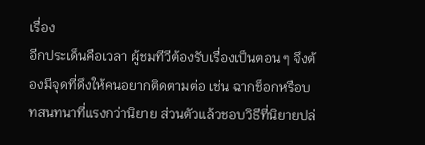เรื่อง
อีกประเด็นคือเวลา ผู้ชมทีวีต้องรับเรื่องเป็นตอน ๆ จึงต้องมีจุดที่ดึงให้คนอยากติดตามต่อ เช่น ฉากช็อกหรือบทสนทนาที่แรงกว่านิยาย ส่วนตัวแล้วชอบวิธีที่นิยายปล่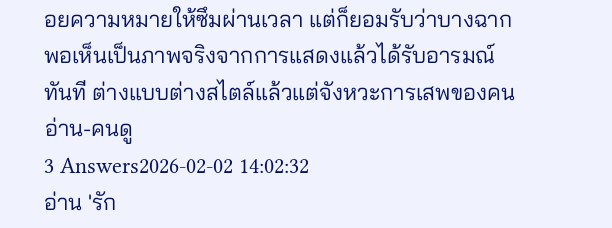อยความหมายให้ซึมผ่านเวลา แต่ก็ยอมรับว่าบางฉากพอเห็นเป็นภาพจริงจากการแสดงแล้วได้รับอารมณ์ทันที ต่างแบบต่างสไตล์แล้วแต่จังหวะการเสพของคนอ่าน-คนดู
3 Answers2026-02-02 14:02:32
อ่าน 'รัก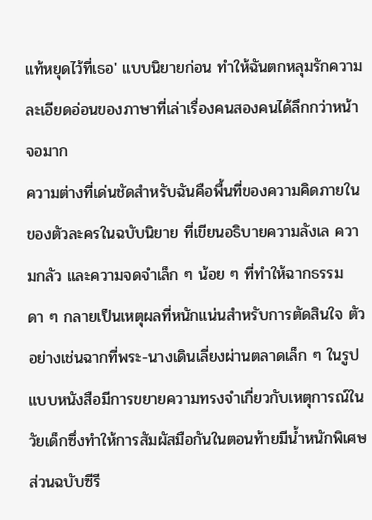แท้หยุดไว้ที่เธอ' แบบนิยายก่อน ทำให้ฉันตกหลุมรักความละเอียดอ่อนของภาษาที่เล่าเรื่องคนสองคนได้ลึกกว่าหน้าจอมาก
ความต่างที่เด่นชัดสำหรับฉันคือพื้นที่ของความคิดภายในของตัวละครในฉบับนิยาย ที่เขียนอธิบายความลังเล ความกลัว และความจดจำเล็ก ๆ น้อย ๆ ที่ทำให้ฉากธรรมดา ๆ กลายเป็นเหตุผลที่หนักแน่นสำหรับการตัดสินใจ ตัวอย่างเช่นฉากที่พระ-นางเดินเลี่ยงผ่านตลาดเล็ก ๆ ในรูปแบบหนังสือมีการขยายความทรงจำเกี่ยวกับเหตุการณ์ในวัยเด็กซึ่งทำให้การสัมผัสมือกันในตอนท้ายมีน้ำหนักพิเศษ ส่วนฉบับซีรี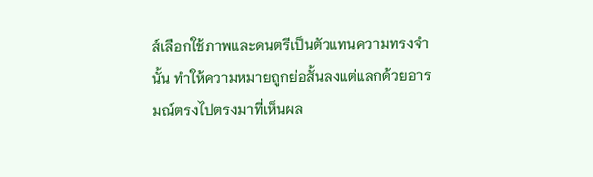ส์เลือกใช้ภาพและดนตรีเป็นตัวแทนความทรงจำนั้น ทำให้ความหมายถูกย่อสั้นลงแต่แลกด้วยอารมณ์ตรงไปตรงมาที่เห็นผล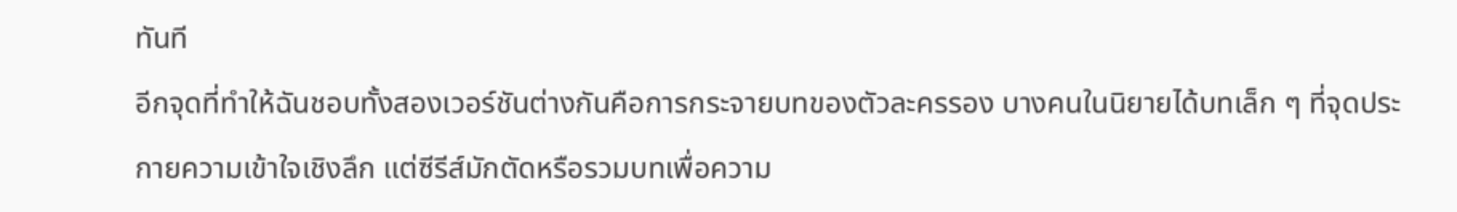ทันที
อีกจุดที่ทำให้ฉันชอบทั้งสองเวอร์ชันต่างกันคือการกระจายบทของตัวละครรอง บางคนในนิยายได้บทเล็ก ๆ ที่จุดประกายความเข้าใจเชิงลึก แต่ซีรีส์มักตัดหรือรวมบทเพื่อความ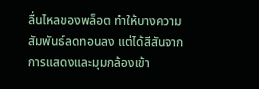ลื่นไหลของพล็อต ทำให้บางความสัมพันธ์ลดทอนลง แต่ได้สีสันจากการแสดงและมุมกล้องเข้า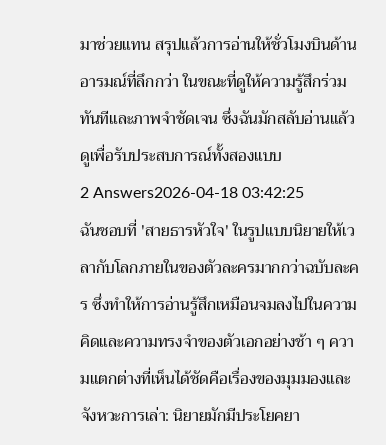มาช่วยแทน สรุปแล้วการอ่านให้ชั่วโมงบินด้านอารมณ์ที่ลึกกว่า ในขณะที่ดูให้ความรู้สึกร่วมทันทีและภาพจำชัดเจน ซึ่งฉันมักสลับอ่านแล้วดูเพื่อรับประสบการณ์ทั้งสองแบบ
2 Answers2026-04-18 03:42:25
ฉันชอบที่ 'สายธารหัวใจ' ในรูปแบบนิยายให้เวลากับโลกภายในของตัวละครมากกว่าฉบับละคร ซึ่งทำให้การอ่านรู้สึกเหมือนจมลงไปในความคิดและความทรงจำของตัวเอกอย่างช้า ๆ ความแตกต่างที่เห็นได้ชัดคือเรื่องของมุมมองและจังหวะการเล่า: นิยายมักมีประโยคยา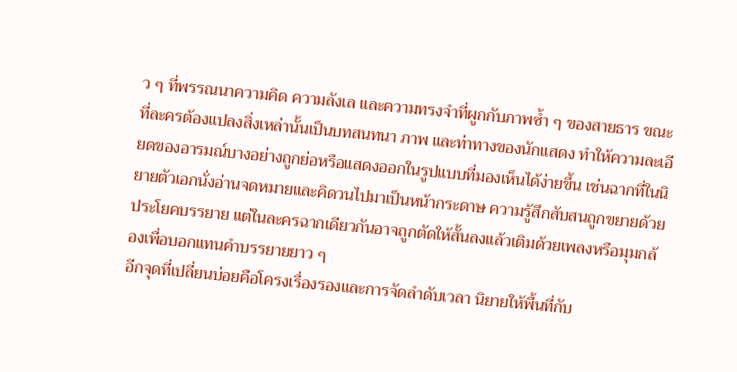ว ๆ ที่พรรณนาความคิด ความลังเล และความทรงจำที่ผูกกับภาพซ้ำ ๆ ของสายธาร ขณะที่ละครต้องแปลงสิ่งเหล่านั้นเป็นบทสนทนา ภาพ และท่าทางของนักแสดง ทำให้ความละเอียดของอารมณ์บางอย่างถูกย่อหรือแสดงออกในรูปแบบที่มองเห็นได้ง่ายขึ้น เช่นฉากที่ในนิยายตัวเอกนั่งอ่านจดหมายและคิดวนไปมาเป็นหน้ากระดาษ ความรู้สึกสับสนถูกขยายด้วยประโยคบรรยาย แต่ในละครฉากเดียวกันอาจถูกตัดให้สั้นลงแล้วเติมด้วยเพลงหรือมุมกล้องเพื่อบอกแทนคำบรรยายยาว ๆ
อีกจุดที่เปลี่ยนบ่อยคือโครงเรื่องรองและการจัดลำดับเวลา นิยายให้พื้นที่กับ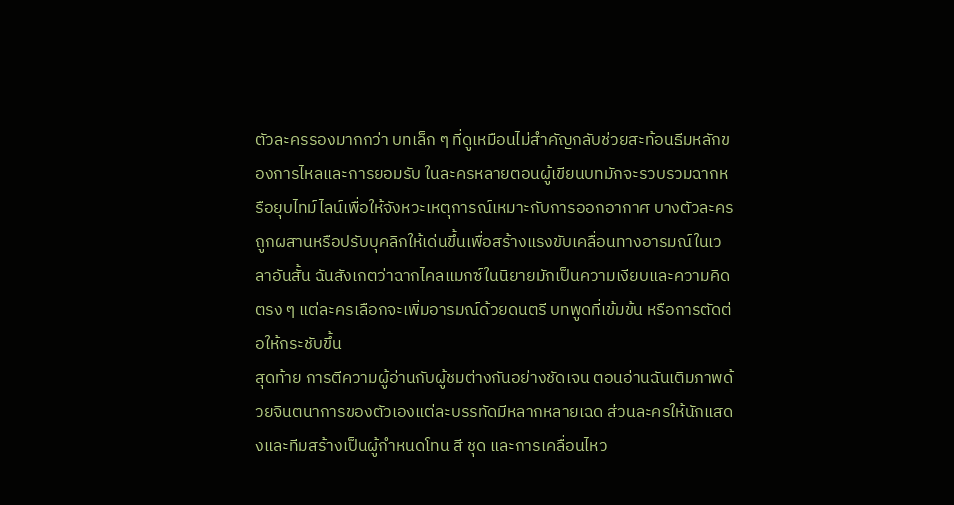ตัวละครรองมากกว่า บทเล็ก ๆ ที่ดูเหมือนไม่สำคัญกลับช่วยสะท้อนธีมหลักของการไหลและการยอมรับ ในละครหลายตอนผู้เขียนบทมักจะรวบรวมฉากหรือยุบไทม์ไลน์เพื่อให้จังหวะเหตุการณ์เหมาะกับการออกอากาศ บางตัวละครถูกผสานหรือปรับบุคลิกให้เด่นขึ้นเพื่อสร้างแรงขับเคลื่อนทางอารมณ์ในเวลาอันสั้น ฉันสังเกตว่าฉากไคลแมกซ์ในนิยายมักเป็นความเงียบและความคิดตรง ๆ แต่ละครเลือกจะเพิ่มอารมณ์ด้วยดนตรี บทพูดที่เข้มข้น หรือการตัดต่อให้กระชับขึ้น
สุดท้าย การตีความผู้อ่านกับผู้ชมต่างกันอย่างชัดเจน ตอนอ่านฉันเติมภาพด้วยจินตนาการของตัวเองแต่ละบรรทัดมีหลากหลายเฉด ส่วนละครให้นักแสดงและทีมสร้างเป็นผู้กำหนดโทน สี ชุด และการเคลื่อนไหว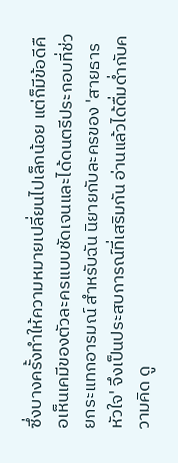ซึ่งบางครั้งทำให้ความหมายเปลี่ยนไปเล็กน้อย แต่ก็มีข้อดีคือเห็นเคมีของตัวละครแบบชัดเจนและได้ดนตรีประกอบที่ช่วยกระแทกอารมณ์ สำหรับฉัน นิยายกับละครของ 'สายธารหัวใจ' จึงเป็นประสบการณ์ที่เสริมกัน อ่านแล้วได้ดื่มด่ำกับความคิด ดู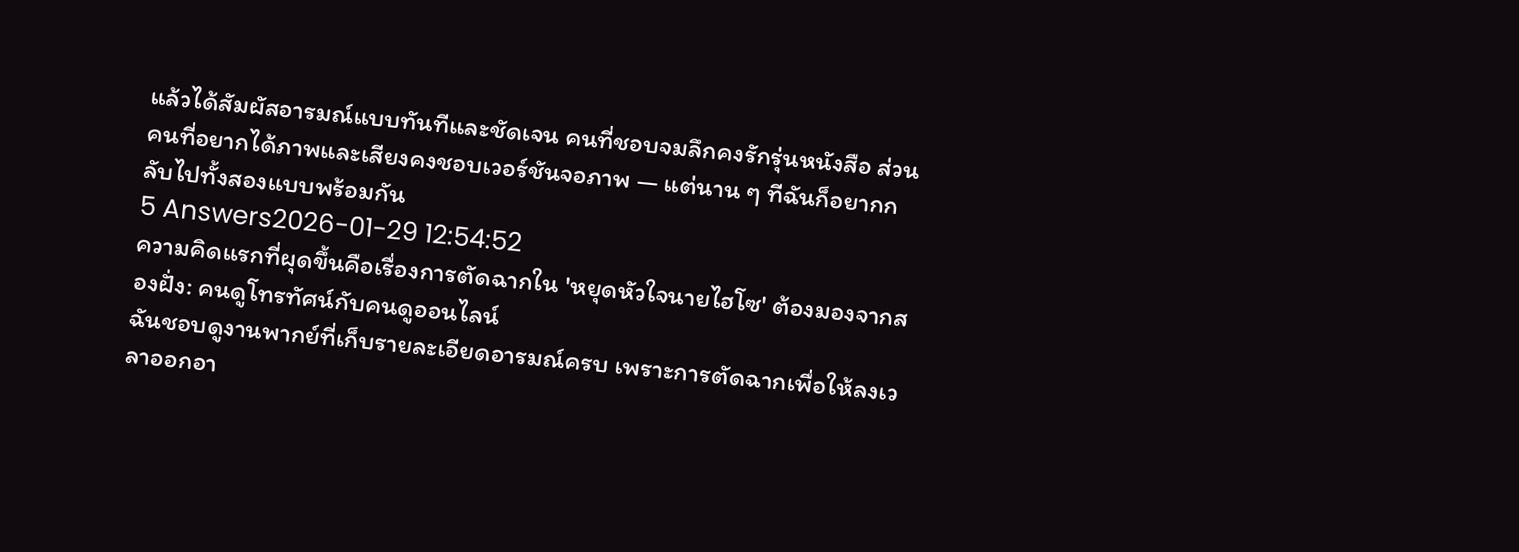แล้วได้สัมผัสอารมณ์แบบทันทีและชัดเจน คนที่ชอบจมลึกคงรักรุ่นหนังสือ ส่วนคนที่อยากได้ภาพและเสียงคงชอบเวอร์ชันจอภาพ — แต่นาน ๆ ทีฉันก็อยากกลับไปทั้งสองแบบพร้อมกัน
5 Answers2026-01-29 12:54:52
ความคิดแรกที่ผุดขึ้นคือเรื่องการตัดฉากใน 'หยุดหัวใจนายไฮโซ' ต้องมองจากสองฝั่ง: คนดูโทรทัศน์กับคนดูออนไลน์
ฉันชอบดูงานพากย์ที่เก็บรายละเอียดอารมณ์ครบ เพราะการตัดฉากเพื่อให้ลงเวลาออกอา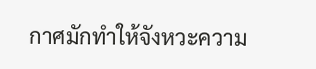กาศมักทำให้จังหวะความ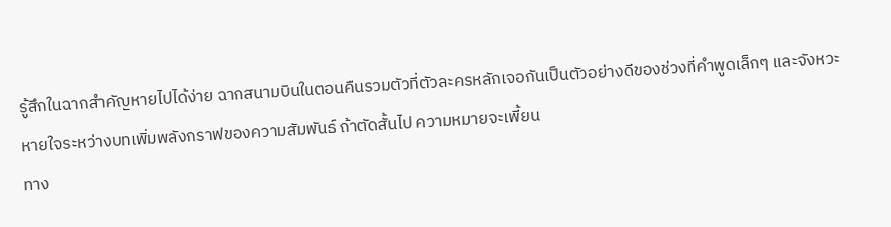รู้สึกในฉากสำคัญหายไปได้ง่าย ฉากสนามบินในตอนคืนรวมตัวที่ตัวละครหลักเจอกันเป็นตัวอย่างดีของช่วงที่คำพูดเล็กๆ และจังหวะหายใจระหว่างบทเพิ่มพลังกราฟของความสัมพันธ์ ถ้าตัดสั้นไป ความหมายจะเพี้ยน
ทาง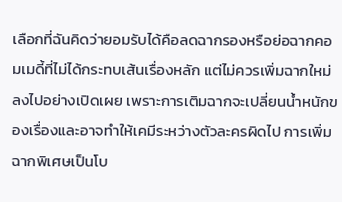เลือกที่ฉันคิดว่ายอมรับได้คือลดฉากรองหรือย่อฉากคอมเมดี้ที่ไม่ได้กระทบเส้นเรื่องหลัก แต่ไม่ควรเพิ่มฉากใหม่ลงไปอย่างเปิดเผย เพราะการเติมฉากจะเปลี่ยนน้ำหนักของเรื่องและอาจทำให้เคมีระหว่างตัวละครผิดไป การเพิ่มฉากพิเศษเป็นโบ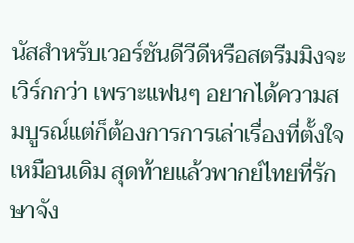นัสสำหรับเวอร์ชันดีวีดีหรือสตรีมมิงจะเวิร์กกว่า เพราะแฟนๆ อยากได้ความสมบูรณ์แต่ก็ต้องการการเล่าเรื่องที่ตั้งใจเหมือนเดิม สุดท้ายแล้วพากย์ไทยที่รักษาจัง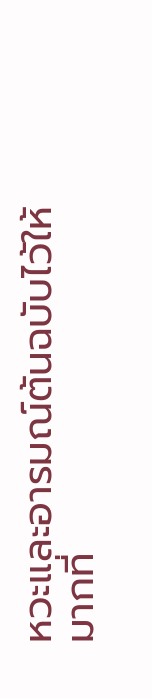หวะและอารมณ์ต้นฉบับไว้ให้มากที่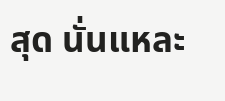สุด นั่นแหละ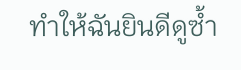ทำให้ฉันยินดีดูซ้ำ